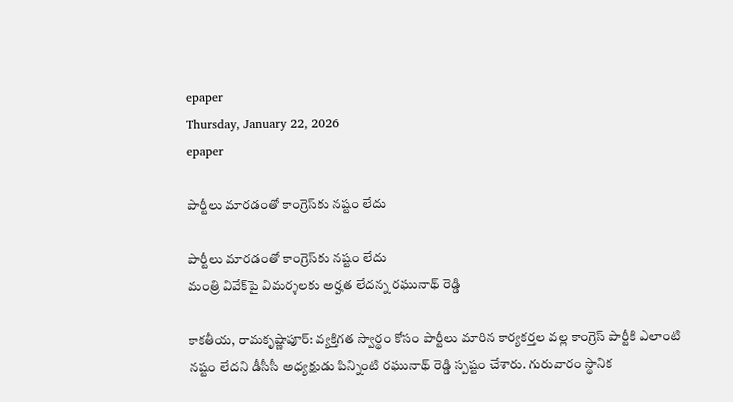epaper
Thursday, January 22, 2026
epaper

పార్టీలు మారడంతో కాంగ్రెస్‌కు నష్టం లేదు

పార్టీలు మారడంతో కాంగ్రెస్‌కు నష్టం లేదు
మంత్రి వివేక్‌పై విమర్శలకు అర్హత లేదన్న రఘునాథ్‌ రెడ్డి

కాకతీయ, రామకృష్ణాపూర్‌: వ్యక్తిగత స్వార్థం కోసం పార్టీలు మారిన కార్యకర్తల వల్ల కాంగ్రెస్‌ పార్టీకి ఎలాంటి నష్టం లేదని డీసీసీ అధ్యక్షుడు పిన్నింటి రఘునాథ్ రెడ్డి స్పష్టం చేశారు. గురువారం స్థానిక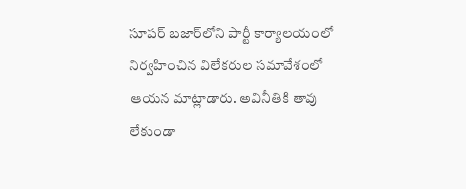సూపర్‌ బజార్‌లోని పార్టీ కార్యాలయంలో నిర్వహించిన విలేకరుల సమావేశంలో ఆయన మాట్లాడారు. అవినీతికి తావు లేకుండా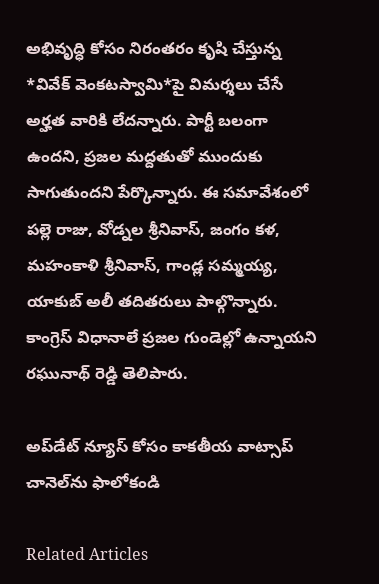అభివృద్ధి కోసం నిరంతరం కృషి చేస్తున్న *వివేక్ వెంకటస్వామి*పై విమర్శలు చేసే అర్హత వారికి లేదన్నారు. పార్టీ బలంగా ఉందని, ప్రజల మద్దతుతో ముందుకు సాగుతుందని పేర్కొన్నారు. ఈ సమావేశంలో పల్లె రాజు, వోడ్నల శ్రీనివాస్‌, జంగం కళ, మహంకాళి శ్రీనివాస్‌, గాండ్ల సమ్మయ్య, యాకుబ్‌ అలీ తదితరులు పాల్గొన్నారు. కాంగ్రెస్‌ విధానాలే ప్రజల గుండెల్లో ఉన్నాయని రఘునాథ్‌ రెడ్డి తెలిపారు.

అప్‌డేట్ న్యూస్ కోసం కాక‌తీయ వాట్సాప్ చానెల్‌ను ఫాలోకండి

Related Articles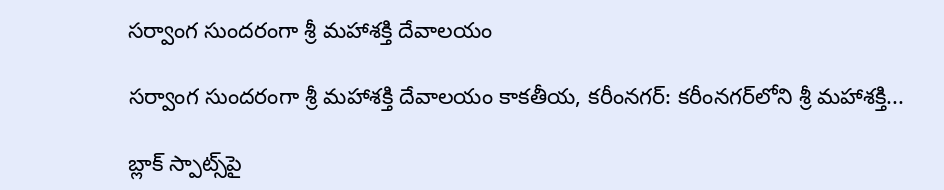సర్వాంగ సుందరంగా శ్రీ మహాశక్తి దేవాలయం

సర్వాంగ సుందరంగా శ్రీ మహాశక్తి దేవాలయం కాకతీయ, కరీంనగర్: కరీంనగర్‌లోని శ్రీ మహాశక్తి...

బ్లాక్ స్పాట్స్‌పై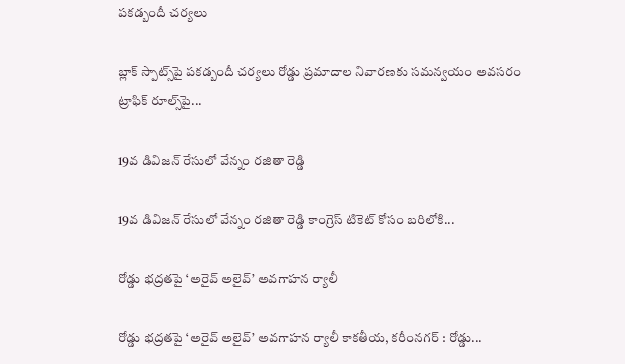పకడ్బందీ చర్యలు

బ్లాక్ స్పాట్స్‌పై పకడ్బందీ చర్యలు రోడ్డు ప్రమాదాల నివారణకు సమన్వయం అవసరం ట్రాఫిక్ రూల్స్‌పై...

19వ డివిజన్ రేసులో వేన్నం రజితా రెడ్డి

19వ డివిజన్ రేసులో వేన్నం రజితా రెడ్డి కాంగ్రెస్ టికెట్ కోసం బరిలోకి...

రోడ్డు భద్రతపై ‘అరైవ్ అలైవ్’ అవగాహన ర్యాలీ

రోడ్డు భద్రతపై ‘అరైవ్ అలైవ్’ అవగాహన ర్యాలీ కాకతీయ, కరీంనగర్ : రోడ్డు...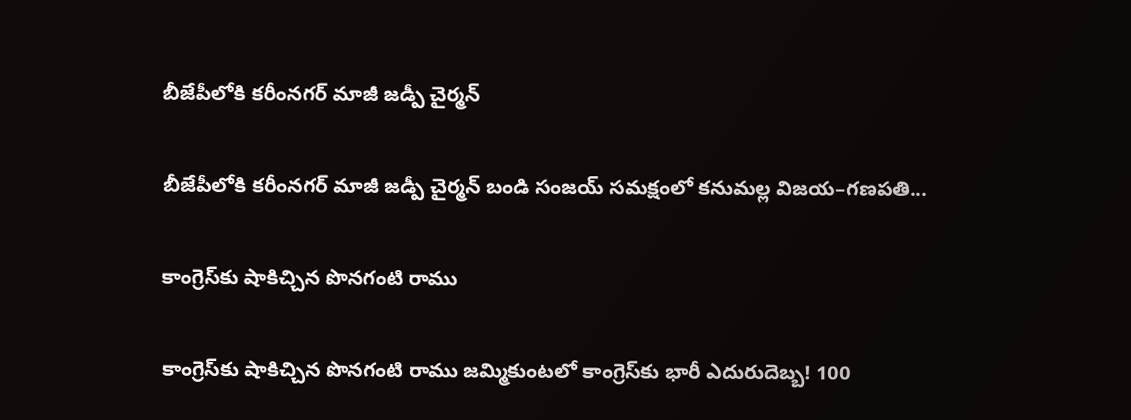బీజేపీలోకి కరీంనగర్ మాజీ జడ్పీ చైర్మన్

బీజేపీలోకి కరీంనగర్ మాజీ జడ్పీ చైర్మన్ బండి సంజయ్ సమక్షంలో కనుమల్ల విజయ–గణపతి...

కాంగ్రెస్‌కు షాకిచ్చిన పొనగంటి రాము

కాంగ్రెస్‌కు షాకిచ్చిన పొనగంటి రాము జమ్మికుంటలో కాంగ్రెస్‌కు భారీ ఎదురుదెబ్బ! 100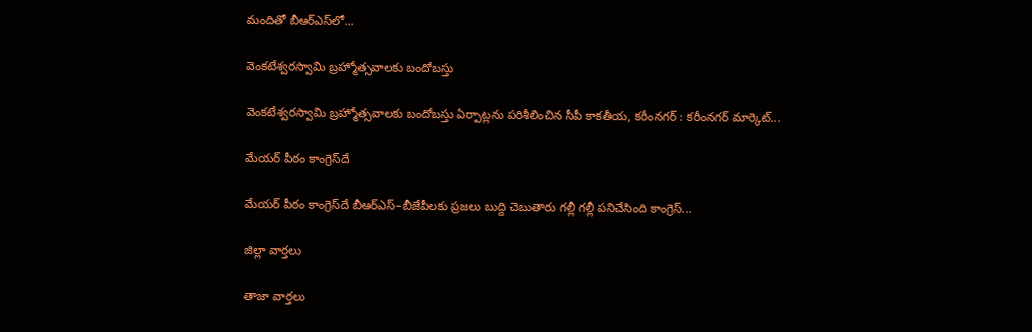మందితో బీఆర్‌ఎస్‌లో...

వెంకటేశ్వరస్వామి బ్రహ్మోత్సవాలకు బందోబస్తు

వెంకటేశ్వరస్వామి బ్రహ్మోత్సవాలకు బందోబస్తు ఏర్పాట్లను పరిశీలించిన సీపీ కాకతీయ, కరీంనగర్ : కరీంనగర్ మార్కెట్‌...

మేయర్ పీఠం కాంగ్రెస్‌దే

మేయర్ పీఠం కాంగ్రెస్‌దే బీఆర్ఎస్–బీజేపీలకు ప్ర‌జ‌లు బుద్ది చెబుతారు గల్లీ గల్లీ పనిచేసింది కాంగ్రెస్...

జిల్లా వార్త‌లు

తాజా వార్త‌లు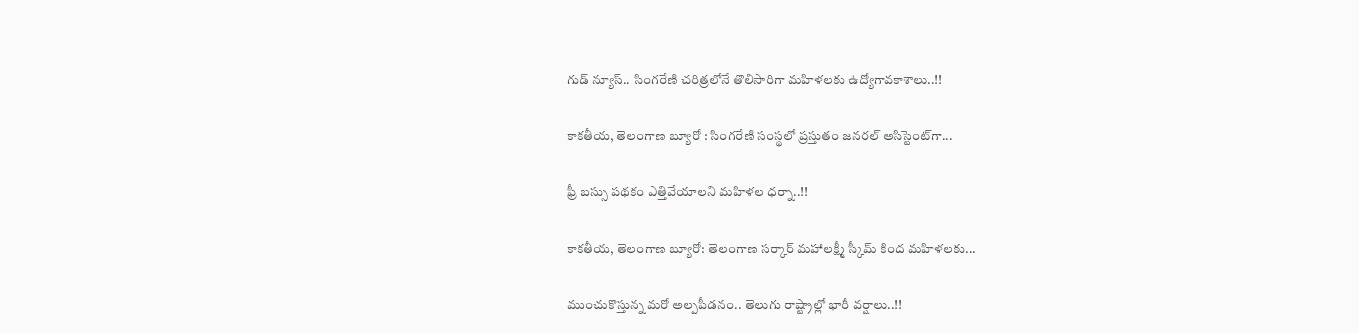గుడ్ న్యూస్.. సింగరేణి చరిత్రలోనే తొలిసారిగా మ‌హిళ‌ల‌కు ఉద్యోగావ‌కాశాలు..!!

కాక‌తీయ‌, తెలంగాణ బ్యూరో : సింగరేణి సంస్థలో ప్రస్తుతం జనరల్ అసిస్టెంట్‌గా...

ఫ్రీ బస్సు పథకం ఎత్తివేయాలని మహిళల ధర్నా..!!

కాకతీయ, తెలంగాణ బ్యూరో: తెలంగాణ సర్కార్ మహాలక్ష్మీ స్కీమ్ కింద మహిళలకు...

ముంచుకొస్తున్న మరో అల్పపీడనం.. తెలుగు రాష్ట్రాల్లో భారీ వర్షాలు..!!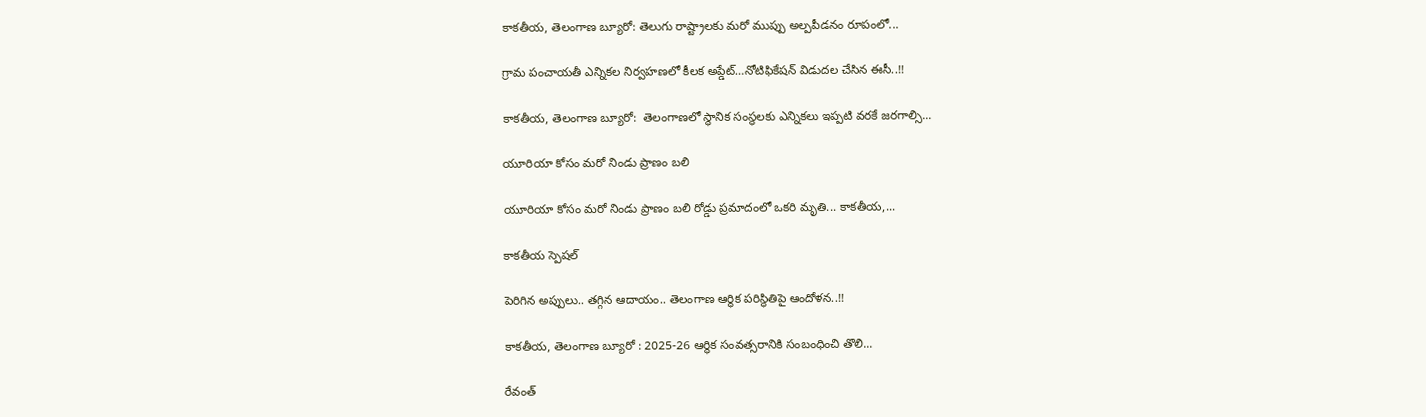కాకతీయ, తెలంగాణ బ్యూరో: తెలుగు రాష్ట్రాలకు మరో ముప్పు అల్పపీడనం రూపంలో...

గ్రామ పంచాయ‌తీ ఎన్నిక‌ల నిర్వ‌హ‌ణ‌లో కీల‌క అప్డేట్‌…నోటిఫికేషన్ విడుదల చేసిన ఈసీ..!!

కాకతీయ, తెలంగాణ బ్యూరో:  తెలంగాణలో స్థానిక సంస్థలకు ఎన్నికలు ఇప్పటి వరకే జరగాల్సి...

యూరియా కోసం మరో నిండు ప్రాణం బలి

యూరియా కోసం మరో నిండు ప్రాణం బలి రోడ్డు ప్రమాదంలో ఒకరి మృతి... కాకతీయ,...

కాక‌తీయ స్పెష‌ల్‌

పెరిగిన అప్పులు.. తగ్గిన ఆదాయం.. తెలంగాణ ఆర్థిక పరిస్థితిపై ఆందోళన..!!

కాకతీయ, తెలంగాణ బ్యూరో : 2025-26 ఆర్థిక సంవత్సరానికి సంబంధించి తొలి...

రేవంత్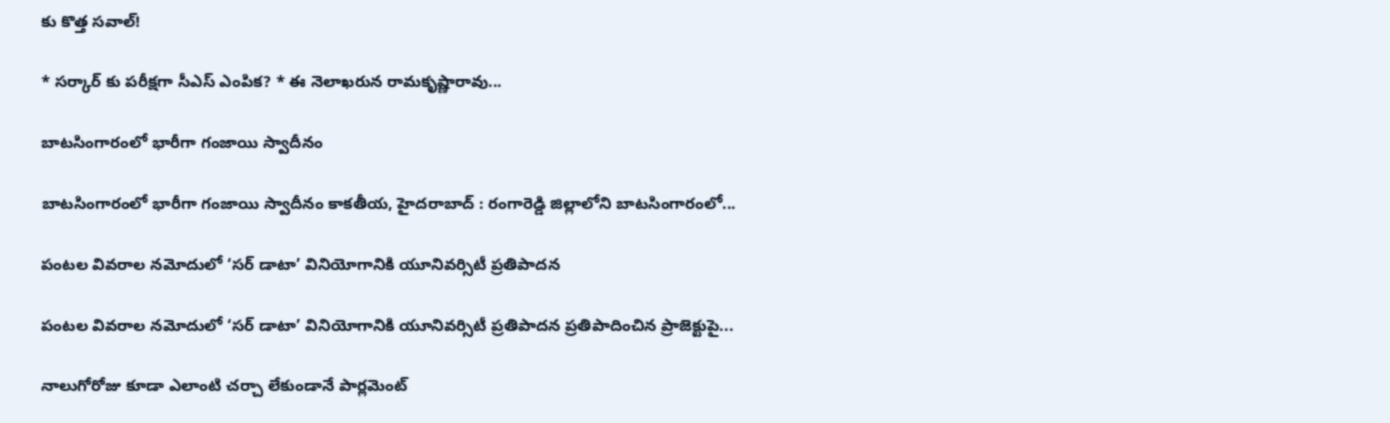కు కొత్త సవాల్!

* సర్కార్ కు పరీక్షగా సీఎస్ ఎంపిక? * ఈ నెలాఖరున రామకృష్ణారావు...

బాటసింగారంలో భారీగా గంజాయి స్వాదీనం

బాటసింగారంలో భారీగా గంజాయి స్వాదీనం కాక‌తీయ‌, హైదరాబాద్ : రంగారెడ్డి జిల్లాలోని బాటసింగారంలో...

పంటల వివరాల నమోదులో ‘సర్ డాటా’ వినియోగానికి యూనివర్సిటీ ప్రతిపాదన

పంటల వివరాల నమోదులో ‘సర్ డాటా’ వినియోగానికి యూనివర్సిటీ ప్రతిపాదన ప్రతిపాదించిన ప్రాజెక్టుపై...

నాలుగోరోజు కూడా ఎలాంటి చర్చా లేకుండానే పార్లమెంట్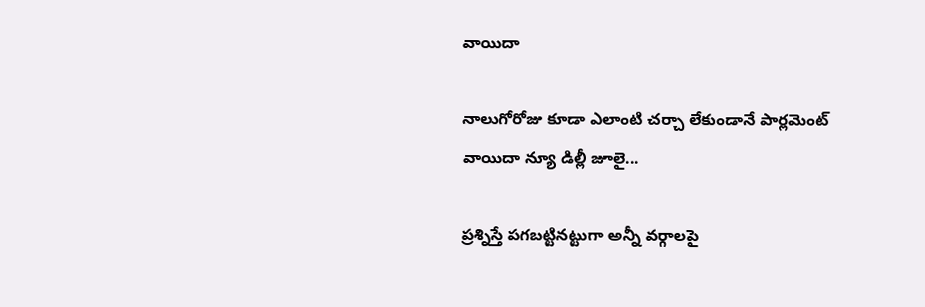వాయిదా

నాలుగోరోజు కూడా ఎలాంటి చర్చా లేకుండానే పార్లమెంట్ వాయిదా న్యూ డిల్లీ జూలై...

ప్రశ్నిస్తే పగబట్టినట్టుగా అన్నీ వర్గాలపై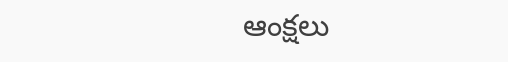ఆంక్షలు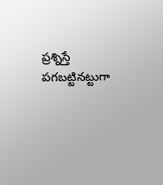ప్రశ్నిస్తే పగబట్టినట్టుగా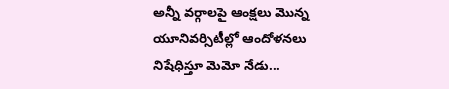అన్నీ వర్గాలపై ఆంక్షలు మొన్న యూనివర్సిటీల్లో ఆందోళనలు నిషేధిస్తూ మెమో నేడు...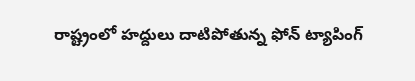రాష్ట్రంలో హద్దులు దాటిపోతున్న ఫోన్‌ ట్యాపింగ్‌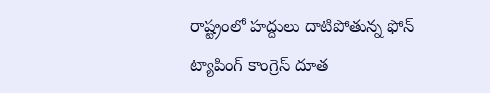రాష్ట్రంలో హద్దులు దాటిపోతున్న ఫోన్‌ ట్యాపింగ్‌ కాంగ్రెస్‌ దూత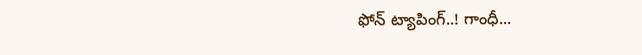ఫోన్‌ ట్యాపింగ్‌..! గాంధీ...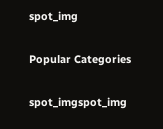spot_img

Popular Categories

spot_imgspot_img